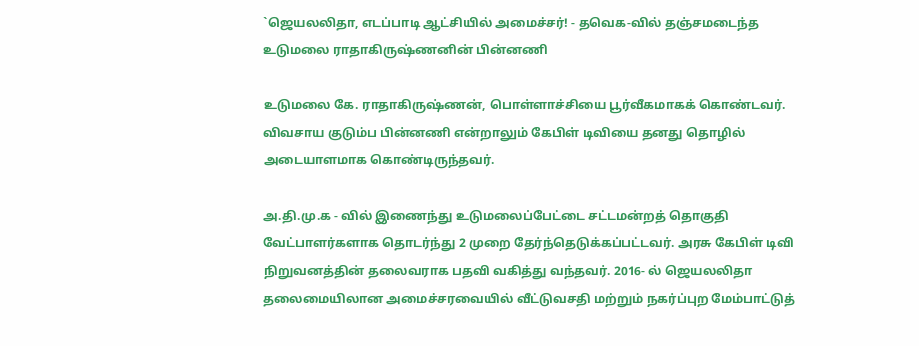`ஜெயலலிதா, எடப்பாடி ஆட்சியில் அமைச்சர்! - தவெக-வில் தஞ்சமடைந்த உடுமலை ராதாகிருஷ்ணனின் பின்னணி

உடுமலை கே. ராதாகிருஷ்ணன், பொள்ளாச்சியை பூர்வீகமாகக் கொண்டவர். விவசாய குடும்ப பின்னணி என்றாலும் கேபிள் டிவியை தனது தொழில் அடையாளமாக கொண்டிருந்தவர்.

அ.தி.மு.க - வில் இணைந்து உடுமலைப்பேட்டை சட்டமன்றத் தொகுதி வேட்பாளர்களாக தொடர்ந்து 2 முறை தேர்ந்தெடுக்கப்பட்டவர். அரசு கேபிள் டிவி நிறுவனத்தின் தலைவராக பதவி வகித்து வந்தவர். 2016- ல் ஜெயலலிதா தலைமையிலான அமைச்சரவையில் வீட்டுவசதி மற்றும் நகர்ப்புற மேம்பாட்டுத்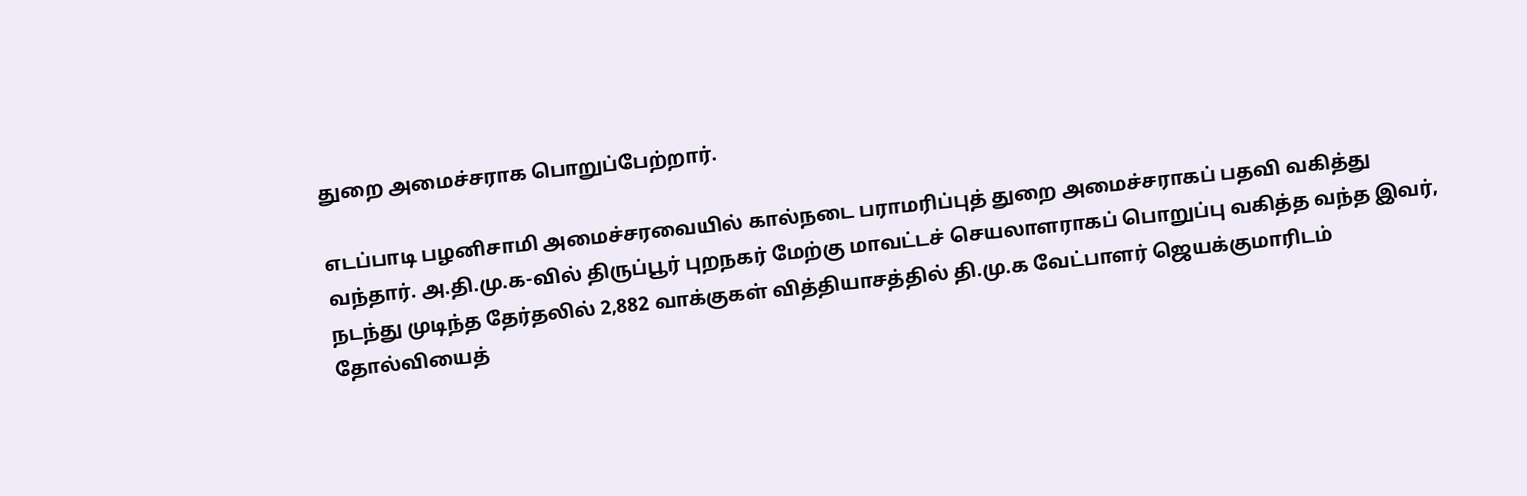துறை அமைச்சராக பொறுப்பேற்றார்.

எடப்பாடி பழனிசாமி அமைச்சரவையில் கால்நடை பராமரிப்புத் துறை அமைச்சராகப் பதவி வகித்து வந்தார். அ.தி.மு.க-வில் திருப்பூர் புறநகர் மேற்கு மாவட்டச் செயலாளராகப் பொறுப்பு வகித்த வந்த இவர், நடந்து முடிந்த தேர்தலில் 2,882 வாக்குகள் வித்தியாசத்தில் தி.மு.க வேட்பாளர் ஜெயக்குமாரிடம் தோல்வியைத்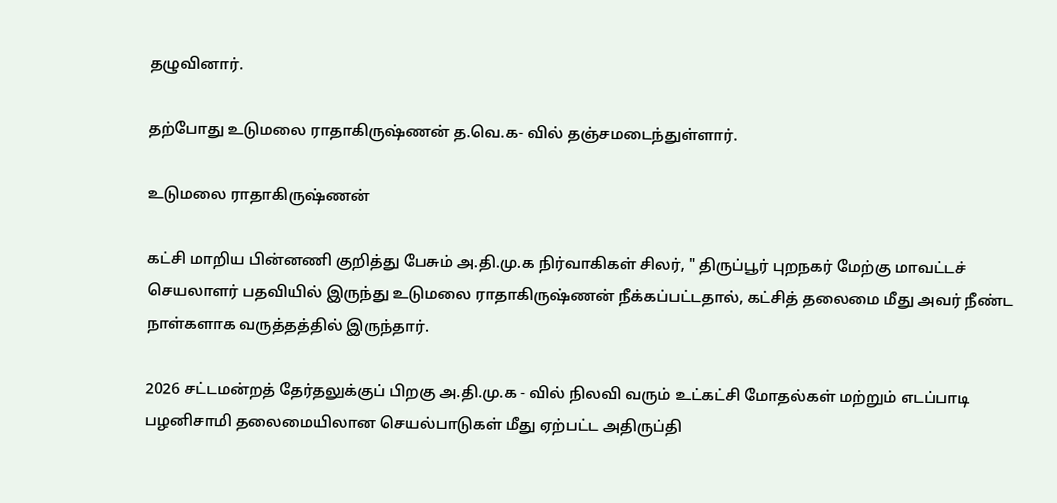தழுவினார்.

தற்போது உடுமலை ராதாகிருஷ்ணன் த.வெ.க- வில் தஞ்சமடைந்துள்ளார்.

உடுமலை ராதாகிருஷ்ணன்

கட்சி மாறிய பின்னணி குறித்து பேசும் அ.தி.மு.க நிர்வாகிகள் சிலர், " திருப்பூர் புறநகர் மேற்கு மாவட்டச் செயலாளர் பதவியில் இருந்து உடுமலை ராதாகிருஷ்ணன் நீக்கப்பட்டதால், கட்சித் தலைமை மீது அவர் நீண்ட நாள்களாக வருத்தத்தில் இருந்தார்.

2026 சட்டமன்றத் தேர்தலுக்குப் பிறகு அ.தி.மு.க - வில் நிலவி வரும் உட்கட்சி மோதல்கள் மற்றும் எடப்பாடி பழனிசாமி தலைமையிலான செயல்பாடுகள் மீது ஏற்பட்ட அதிருப்தி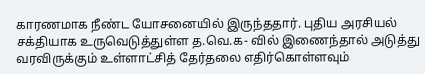காரணமாக நீண்ட யோசனையில் இருந்ததார். புதிய அரசியல் சக்தியாக உருவெடுத்துள்ள த.வெ.க- வில் இணைந்தால் அடுத்து வரவிருக்கும் உள்ளாட்சித் தேர்தலை எதிர்கொள்ளவும்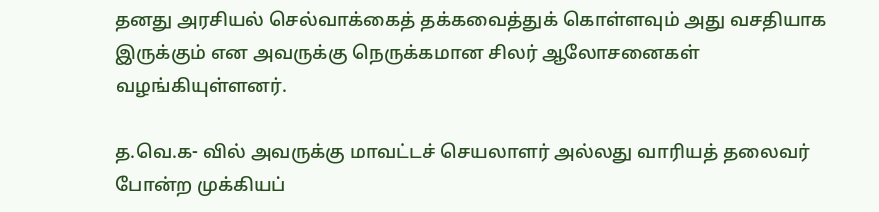தனது அரசியல் செல்வாக்கைத் தக்கவைத்துக் கொள்ளவும் அது வசதியாக இருக்கும் என அவருக்கு நெருக்கமான சிலர் ஆலோசனைகள் வழங்கியுள்ளனர்.

த.வெ.க- வில் அவருக்கு மாவட்டச் செயலாளர் அல்லது வாரியத் தலைவர் போன்ற முக்கியப்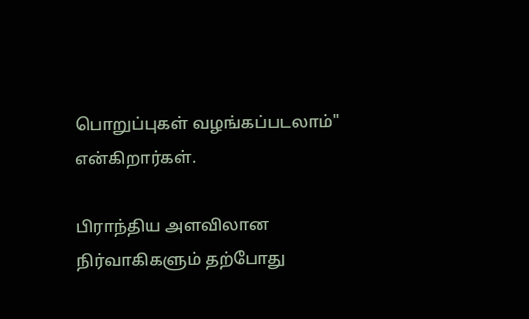பொறுப்புகள் வழங்கப்படலாம்" என்கிறார்கள்.

பிராந்திய அளவிலான நிர்வாகிகளும் தற்போது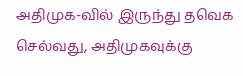அதிமுக-வில் இருந்து தவெக செல்வது, அதிமுகவுக்கு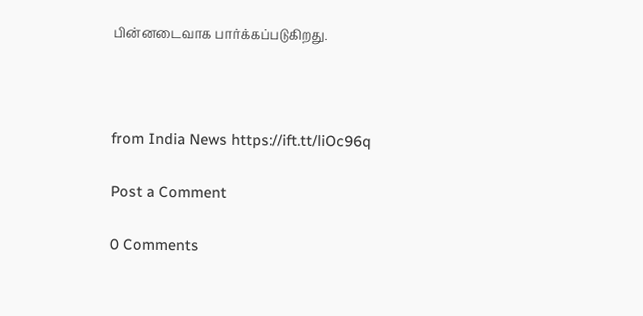பின்னடைவாக பார்க்கப்படுகிறது.



from India News https://ift.tt/liOc96q

Post a Comment

0 Comments